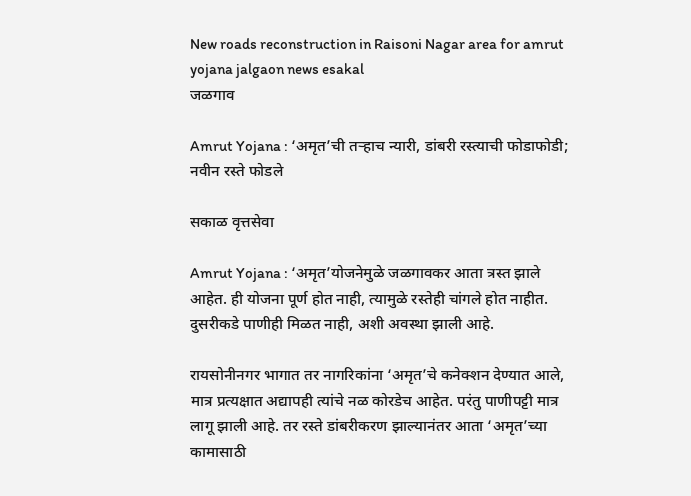New roads reconstruction in Raisoni Nagar area for amrut yojana jalgaon news esakal
जळगाव

Amrut Yojana : ‘अमृत’ची तऱ्हाच न्यारी, डांबरी रस्त्याची फोडाफोडी; नवीन रस्ते फोडले

सकाळ वृत्तसेवा

Amrut Yojana : ‘अमृत’योजनेमुळे जळगावकर आता त्रस्त झाले आहेत. ही योजना पूर्ण होत नाही, त्यामुळे रस्तेही चांगले होत नाहीत. दुसरीकडे पाणीही मिळत नाही, अशी अवस्था झाली आहे.

रायसोनीनगर भागात तर नागरिकांना ‘अमृत’चे कनेक्शन देण्यात आले, मात्र प्रत्यक्षात अद्यापही त्यांचे नळ कोरडेच आहेत. परंतु पाणीपट्टी मात्र लागू झाली आहे. तर रस्ते डांबरीकरण झाल्यानंतर आता ‘अमृत’च्या कामासाठी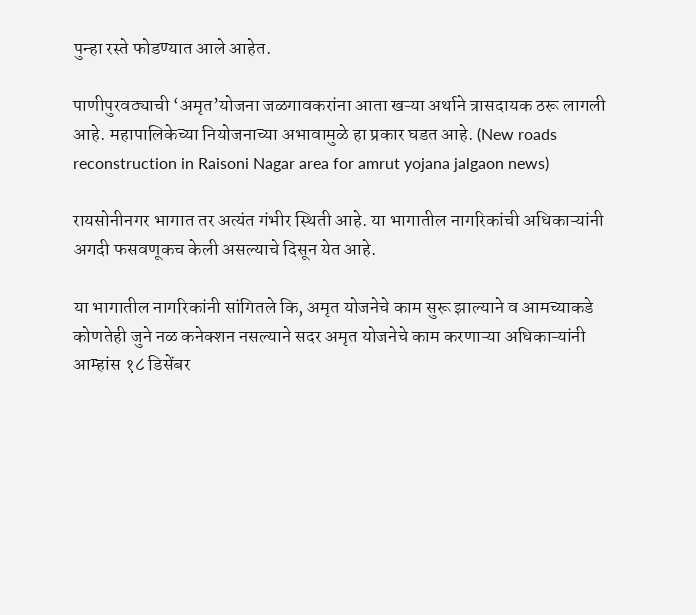पुन्हा रस्ते फोडण्यात आले आहेत.

पाणीपुरवठ्याची ‘अमृत’योजना जळगावकरांना आता खऱ्या अर्थाने त्रासदायक ठरू लागली आहे. महापालिकेच्या नियोजनाच्या अभावामुळे हा प्रकार घडत आहे. (New roads reconstruction in Raisoni Nagar area for amrut yojana jalgaon news)

रायसोनीनगर भागात तर अत्यंत गंभीर स्थिती आहे. या भागातील नागरिकांची अधिकाऱ्यांनी अगदी फसवणूकच केली असल्याचे दिसून येत आहे.

या भागातील नागरिकांनी सांगितले कि, अमृत योजनेचे काम सुरू झाल्याने व आमच्याकडे कोणतेही जुने नळ कनेक्शन नसल्याने सदर अमृत योजनेचे काम करणाऱ्या अधिकाऱ्यांनी आम्हांस १८ डिसेंबर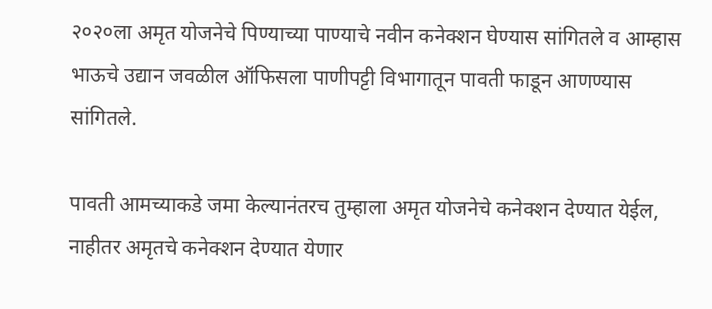२०२०ला अमृत योजनेचे पिण्याच्या पाण्याचे नवीन कनेक्शन घेण्यास सांगितले व आम्हास भाऊचे उद्यान जवळील ऑफिसला पाणीपट्टी विभागातून पावती फाडून आणण्यास सांगितले.

पावती आमच्याकडे जमा केल्यानंतरच तुम्हाला अमृत योजनेचे कनेक्शन देण्यात येईल, नाहीतर अमृतचे कनेक्शन देण्यात येणार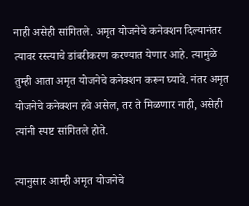नाही असेही सांगितले. अमृत योजनेचे कनेक्शन दिल्यानंतर त्यावर रस्त्याचे डांबरीकरण करण्यात येणार आहे. त्यामुळे तुम्ही आता अमृत योजनेचे कनेक्शन करून घ्यावे. नंतर अमृत योजनेचे कनेक्शन हवे असेल, तर ते मिळणार नाही, असेही त्यांनी स्पष्ट सांगितले होते.

त्यानुसार आम्ही अमृत योजनेचे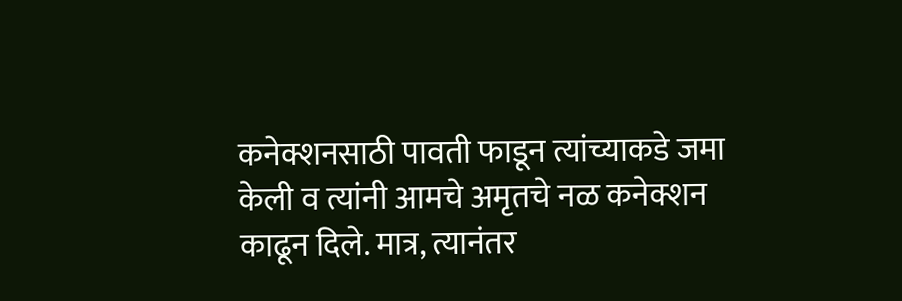कनेक्शनसाठी पावती फाडून त्यांच्याकडे जमा केली व त्यांनी आमचे अमृतचे नळ कनेक्शन काढून दिले. मात्र, त्यानंतर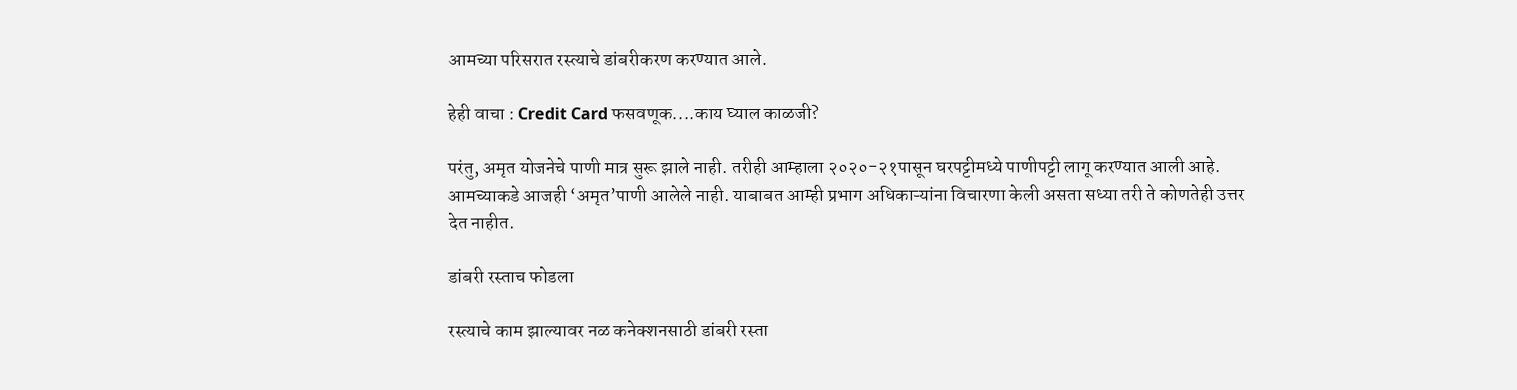आमच्या परिसरात रस्त्याचे डांबरीकरण करण्यात आले.

हेही वाचा : Credit Card फसवणूक....काय घ्याल काळजी?

परंतु, अमृत योजनेचे पाणी मात्र सुरू झाले नाही. तरीही आम्हाला २०२०-२१पासून घरपट्टीमध्ये पाणीपट्टी लागू करण्यात आली आहे. आमच्याकडे आजही ‘अमृत’पाणी आलेले नाही. याबाबत आम्ही प्रभाग अधिकाऱ्यांना विचारणा केली असता सध्या तरी ते कोणतेही उत्तर देत नाहीत.

डांबरी रस्ताच फोडला

रस्त्याचे काम झाल्यावर नळ कनेक्शनसाठी डांबरी रस्ता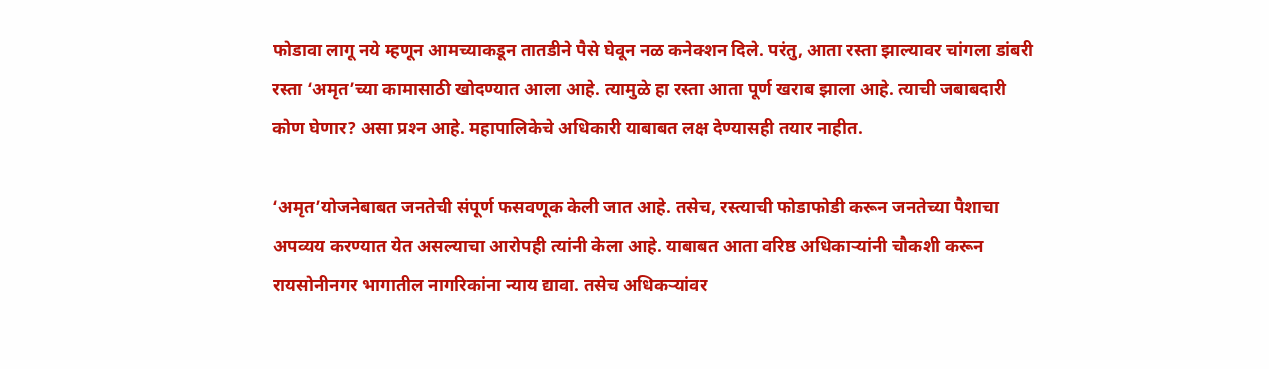फोडावा लागू नये म्हणून आमच्याकडून तातडीने पैसे घेवून नळ कनेक्शन दिले. परंतु, आता रस्ता झाल्यावर चांगला डांबरी रस्ता ‘अमृत’च्या कामासाठी खोदण्यात आला आहे. त्यामुळे हा रस्ता आता पूर्ण खराब झाला आहे. त्याची जबाबदारी कोण घेणार? असा प्रश्‍न आहे. महापालिकेचे अधिकारी याबाबत लक्ष देण्यासही तयार नाहीत.

‘अमृत’योजनेबाबत जनतेची संपूर्ण फसवणूक केली जात आहे. तसेच, रस्त्याची फोडाफोडी करून जनतेच्या पैशाचा अपव्यय करण्यात येत असल्याचा आरोपही त्यांनी केला आहे. याबाबत आता वरिष्ठ अधिकाऱ्यांनी चौकशी करून रायसोनीनगर भागातील नागरिकांना न्याय द्यावा. तसेच अधिकऱ्यांवर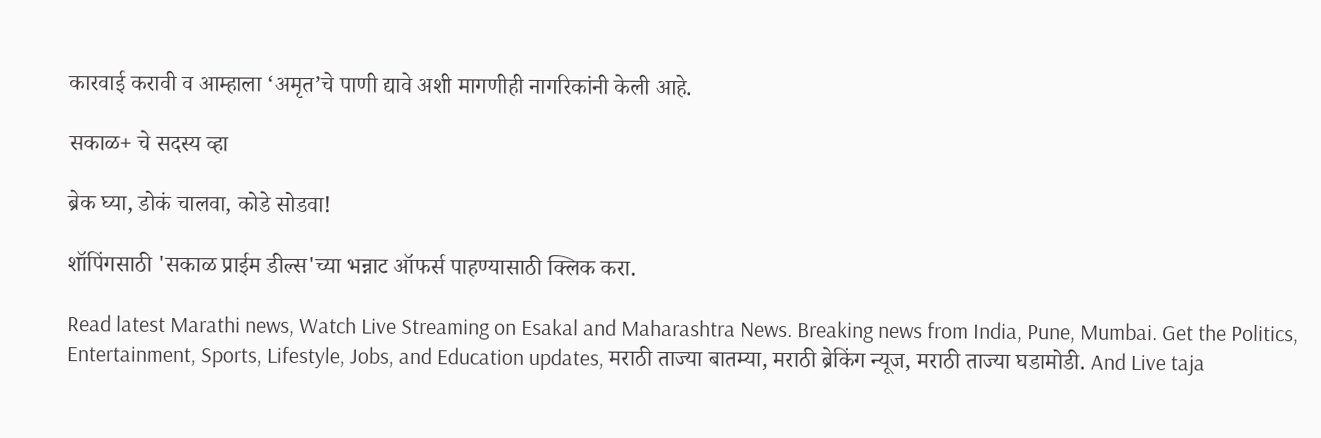कारवाई करावी व आम्हाला ‘अमृत’चे पाणी द्यावे अशी मागणीही नागरिकांनी केली आहे.

सकाळ+ चे सदस्य व्हा

ब्रेक घ्या, डोकं चालवा, कोडे सोडवा!

शॉपिंगसाठी 'सकाळ प्राईम डील्स'च्या भन्नाट ऑफर्स पाहण्यासाठी क्लिक करा.

Read latest Marathi news, Watch Live Streaming on Esakal and Maharashtra News. Breaking news from India, Pune, Mumbai. Get the Politics, Entertainment, Sports, Lifestyle, Jobs, and Education updates, मराठी ताज्या बातम्या, मराठी ब्रेकिंग न्यूज, मराठी ताज्या घडामोडी. And Live taja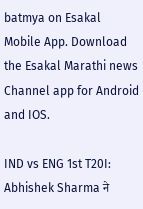batmya on Esakal Mobile App. Download the Esakal Marathi news Channel app for Android and IOS.

IND vs ENG 1st T20I: Abhishek Sharma ने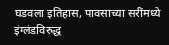घडवला इतिहास, पावसाच्या सरींमध्ये इंग्लंडविरुद्ध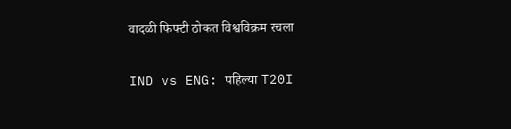वादळी फिफ्टी ठोकत विश्वविक्रम रचला

IND vs ENG: पहिल्या T20I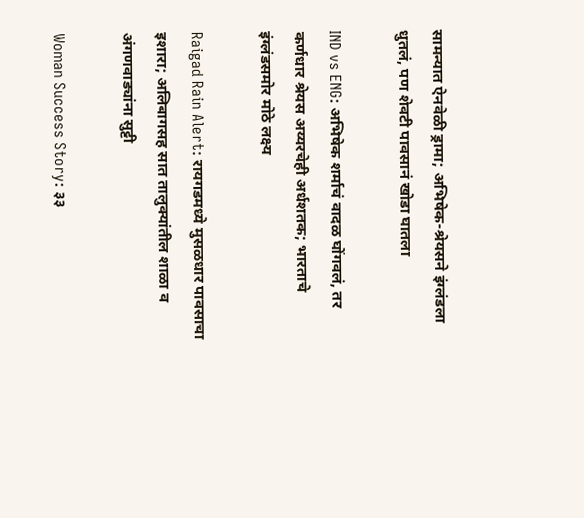सामन्यात ऐनवेळी ड्रामा; अभिषेक-श्रेयसने इंग्लंडला धुतलं, पण शेवटी पावसानं खोडा घातला

IND vs ENG: अभिषेक शर्माचं वादळ घोंगवलं, तर कर्णधार श्रेयस अय्यरचेही अर्धशतक; भारताचे इंग्लंडसमोर मोठे लक्ष्य

Raigad Rain Alert: रायगडमध्ये मुसळधार पावसाचा इशारा; अलिबागसह सात तालुक्यांतील शाळा व अंगणवाड्यांना सुट्टी

Woman Success Story: ३३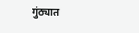गुंठ्यात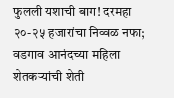फुलली यशाची बाग! दरमहा २०-२५ हजारांचा निव्वळ नफा; वडगाव आनंदच्या महिला शेतकऱ्यांची शेती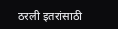ठरली इतरांसाठी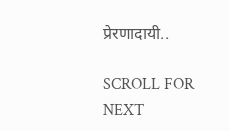प्रेरणादायी..

SCROLL FOR NEXT